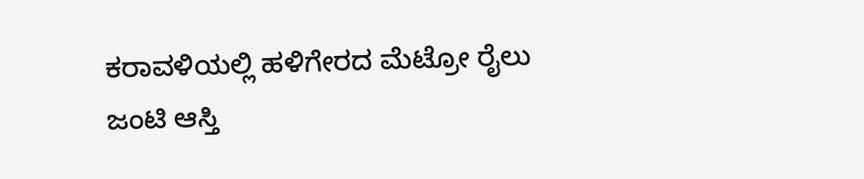ಕರಾವಳಿಯಲ್ಲಿ ಹಳಿಗೇರದ ಮೆಟ್ರೋ ರೈಲು
ಜಂಟಿ ಆಸ್ತಿ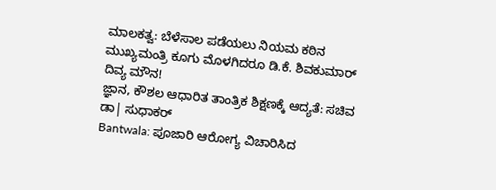ಮಾಲಕತ್ವ: ಬೆಳೆಸಾಲ ಪಡೆಯಲು ನಿಯಮ ಕಠಿನ
ಮುಖ್ಯಮಂತ್ರಿ ಕೂಗು ಮೊಳಗಿದರೂ ಡಿ.ಕೆ. ಶಿವಕುಮಾರ್ ದಿವ್ಯ ಮೌನ!
ಜ್ಞಾನ, ಕೌಶಲ ಆಧಾರಿತ ತಾಂತ್ರಿಕ ಶಿಕ್ಷಣಕ್ಕೆ ಆದ್ಯತೆ: ಸಚಿವ ಡಾ| ಸುಧಾಕರ್
Bantwala: ಪೂಜಾರಿ ಆರೋಗ್ಯ ವಿಚಾರಿಸಿದ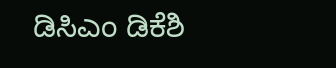ಡಿಸಿಎಂ ಡಿಕೆಶಿ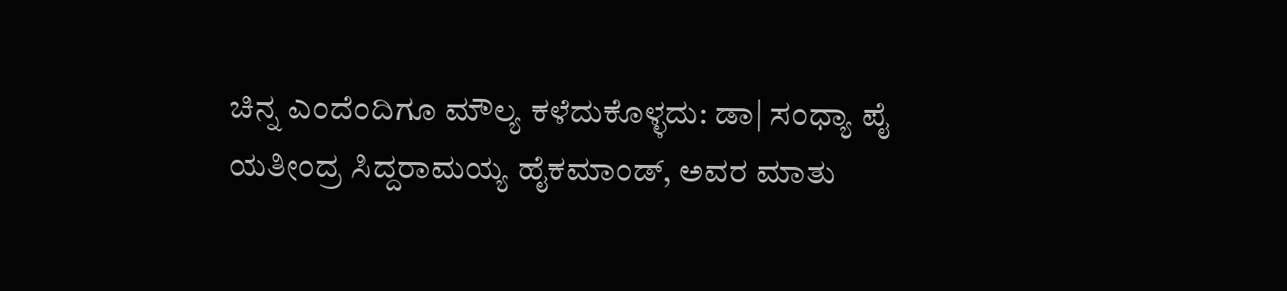ಚಿನ್ನ ಎಂದೆಂದಿಗೂ ಮೌಲ್ಯ ಕಳೆದುಕೊಳ್ಳದು: ಡಾ| ಸಂಧ್ಯಾ ಪೈ
ಯತೀಂದ್ರ ಸಿದ್ದರಾಮಯ್ಯ ಹೈಕಮಾಂಡ್, ಅವರ ಮಾತು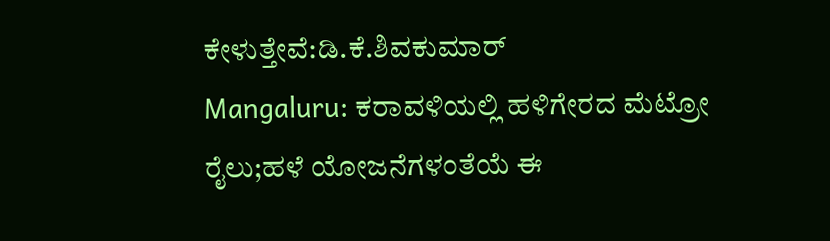ಕೇಳುತ್ತೇವೆ:ಡಿ.ಕೆ.ಶಿವಕುಮಾರ್
Mangaluru: ಕರಾವಳಿಯಲ್ಲಿ ಹಳಿಗೇರದ ಮೆಟ್ರೋ ರೈಲು;ಹಳೆ ಯೋಜನೆಗಳಂತೆಯೆ ಈ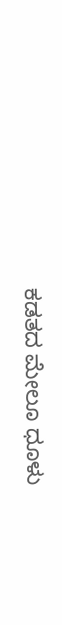ಕಡತದ ಮೇಲೂ ಧೂಳು